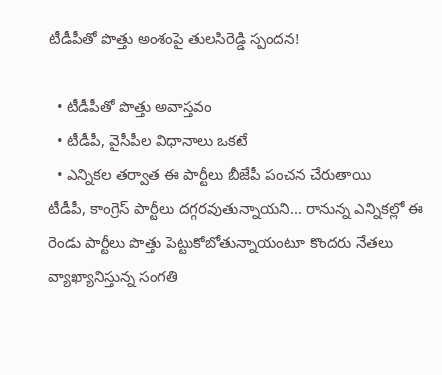టీడీపీతో పొత్తు అంశంపై తులసిరెడ్డి స్పందన!

  • టీడీపీతో పొత్తు అవాస్తవం
  • టీడీపీ, వైసీపీల విధానాలు ఒకటే
  • ఎన్నికల తర్వాత ఈ పార్టీలు బీజేపీ పంచన చేరుతాయి
టీడీపీ, కాంగ్రెస్ పార్టీలు దగ్గరవుతున్నాయని... రానున్న ఎన్నికల్లో ఈ రెండు పార్టీలు పొత్తు పెట్టుకోబోతున్నాయంటూ కొందరు నేతలు వ్యాఖ్యానిస్తున్న సంగతి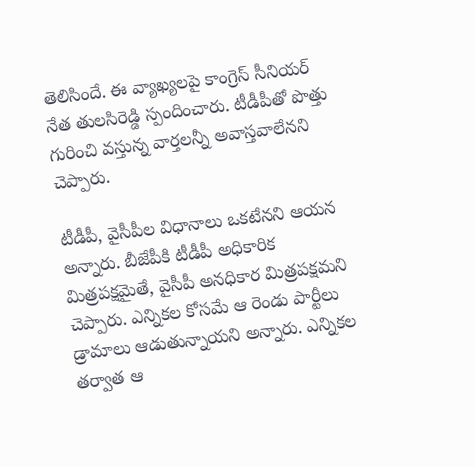తెలిసిందే. ఈ వ్యాఖ్యలపై కాంగ్రెస్ సీనియర్ నేత తులసిరెడ్డి స్పందించారు. టీడీపీతో పొత్తు గురించి వస్తున్న వార్తలన్నీ అవాస్తవాలేనని చెప్పారు.

టీడీపీ, వైసీపీల విధానాలు ఒకటేనని ఆయన అన్నారు. బీజేపీకి టీడీపీ అధికారిక మిత్రపక్షమైతే, వైసీపీ అనధికార మిత్రపక్షమని చెప్పారు. ఎన్నికల కోసమే ఆ రెండు పార్టీలు డ్రామాలు ఆడుతున్నాయని అన్నారు. ఎన్నికల తర్వాత ఆ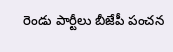రెండు పార్టీలు బీజేపీ పంచన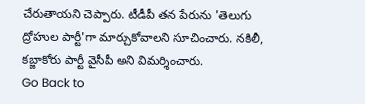చేరుతాయని చెప్పారు. టీడీపీ తన పేరును 'తెలుగు ద్రోహుల పార్టీ'గా మార్చుకోవాలని సూచించారు. నకిలీ, కబ్జాకోరు పార్టీ వైసీపీ అని విమర్శించారు.
Go Back to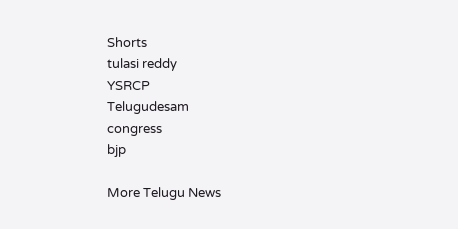Shorts
tulasi reddy
YSRCP
Telugudesam
congress
bjp

More Telugu News